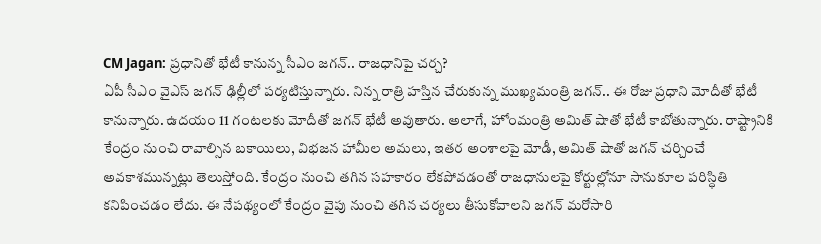CM Jagan: ప్రధానితో భేటీ కానున్న సీఎం జగన్.. రాజధానిపై చర్చ?
ఏపీ సీఎం వైఎస్ జగన్ ఢిల్లీలో పర్యటిస్తున్నారు. నిన్న రాత్రి హస్తిన చేరుకున్న ముఖ్యమంత్రి జగన్.. ఈ రోజు ప్రధాని మోదీతో భేటీ కానున్నారు. ఉదయం 11 గంటలకు మోదీతో జగన్ భేటీ అవుతారు. అలాగే, హోంమంత్రి అమిత్ షాతో భేటీ కాబోతున్నారు. రాష్ట్రానికి కేంద్రం నుంచి రావాల్సిన బకాయిలు, విభజన హామీల అమలు, ఇతర అంశాలపై మోడీ, అమిత్ షాతో జగన్ చర్చించే అవకాశమున్నట్లు తెలుస్తోంది. కేంద్రం నుంచి తగిన సహకారం లేకపోవడంతో రాజధానులపై కోర్టుల్లోనూ సానుకూల పరిస్ధితి కనిపించడం లేదు. ఈ నేపథ్యంలో కేంద్రం వైపు నుంచి తగిన చర్యలు తీసుకోవాలని జగన్ మరోసారి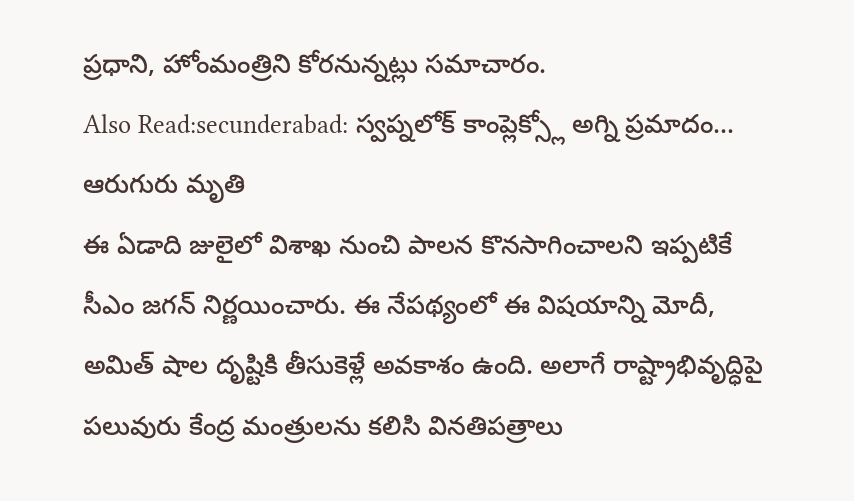ప్రధాని, హోంమంత్రిని కోరనున్నట్లు సమాచారం.
Also Read:secunderabad: స్వప్నలోక్ కాంప్లెక్స్లో అగ్ని ప్రమాదం… ఆరుగురు మృతి
ఈ ఏడాది జులైలో విశాఖ నుంచి పాలన కొనసాగించాలని ఇప్పటికే సీఎం జగన్ నిర్ణయించారు. ఈ నేపథ్యంలో ఈ విషయాన్ని మోదీ, అమిత్ షాల దృష్టికి తీసుకెళ్లే అవకాశం ఉంది. అలాగే రాష్ట్రాభివృద్ధిపై పలువురు కేంద్ర మంత్రులను కలిసి వినతిపత్రాలు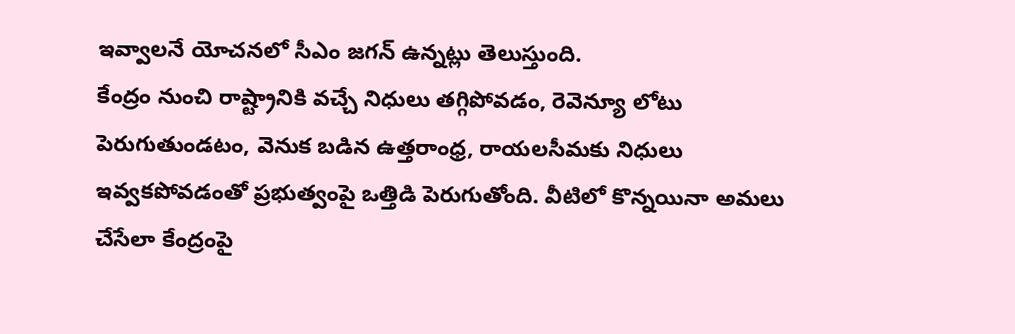ఇవ్వాలనే యోచనలో సీఎం జగన్ ఉన్నట్లు తెలుస్తుంది.
కేంద్రం నుంచి రాష్ట్రానికి వచ్చే నిధులు తగ్గిపోవడం, రెవెన్యూ లోటు పెరుగుతుండటం, వెనుక బడిన ఉత్తరాంధ్ర, రాయలసీమకు నిధులు ఇవ్వకపోవడంతో ప్రభుత్వంపై ఒత్తిడి పెరుగుతోంది. వీటిలో కొన్నయినా అమలు చేసేలా కేంద్రంపై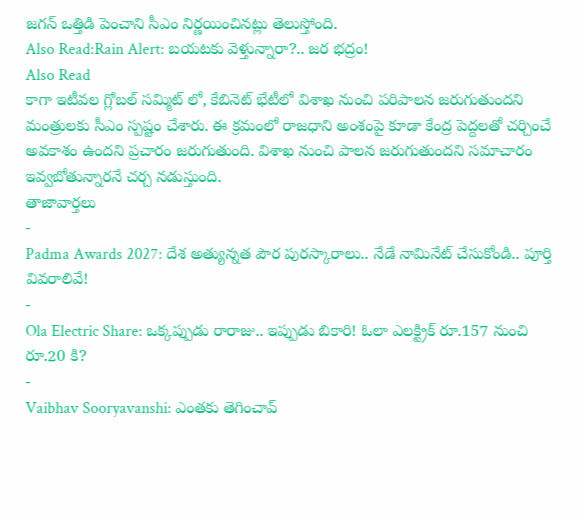జగన్ ఒత్తిడి పెంచాని సీఎం నిర్ణయించినట్లు తెలుస్తోంది.
Also Read:Rain Alert: బయటకు వెళ్తున్నారా?.. జర భద్రం!
Also Read
కాగా ఇటీవల గ్లోబల్ సమ్మిట్ లో, కేబినెట్ భేటీలో విశాఖ నుంచి పరిపాలన జరుగుతుందని మంత్రులకు సీఎం స్పష్టం చేశారు. ఈ క్రమంలో రాజధాని అంశంపై కూడా కేంద్ర పెద్దలతో చర్చించే అవకాశం ఉందని ప్రచారం జరుగుతుంది. విశాఖ నుంచి పాలన జరుగుతుందని సమాచారం ఇవ్వబోతున్నారనే చర్చ నడుస్తుంది.
తాజావార్తలు
-
Padma Awards 2027: దేశ అత్యున్నత పౌర పురస్కారాలు.. నేడే నామినేట్ చేసుకోండి.. పూర్తి వివరాలివే!
-
Ola Electric Share: ఒక్కప్పుడు రారాజు.. ఇప్పుడు బికారి! ఓలా ఎలక్ట్రిక్ రూ.157 నుంచి రూ.20 కి?
-
Vaibhav Sooryavanshi: ఎంతకు తెగించావ్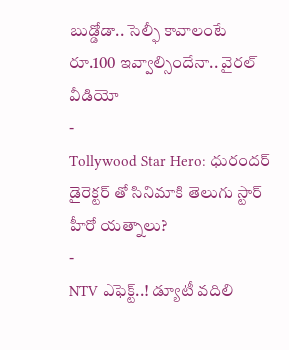బుడ్డోడా.. సెల్ఫీ కావాలంటే రూ.100 ఇవ్వాల్సిందేనా.. వైరల్ వీడియో
-
Tollywood Star Hero: ధురందర్ డైరెక్టర్ తో సినిమాకి తెలుగు స్టార్ హీరో యత్నాలు?
-
NTV ఎఫెక్ట్..! డ్యూటీ వదిలి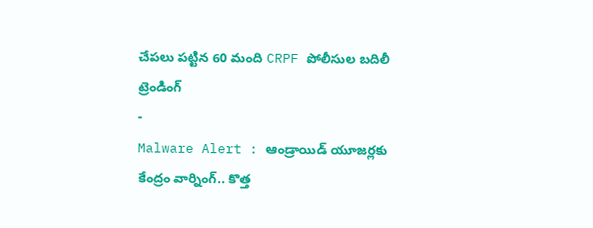చేపలు పట్టిన 60 మంది CRPF పోలీసుల బదిలీ
ట్రెండింగ్
-
Malware Alert : ఆండ్రాయిడ్ యూజర్లకు కేంద్రం వార్నింగ్.. కొత్త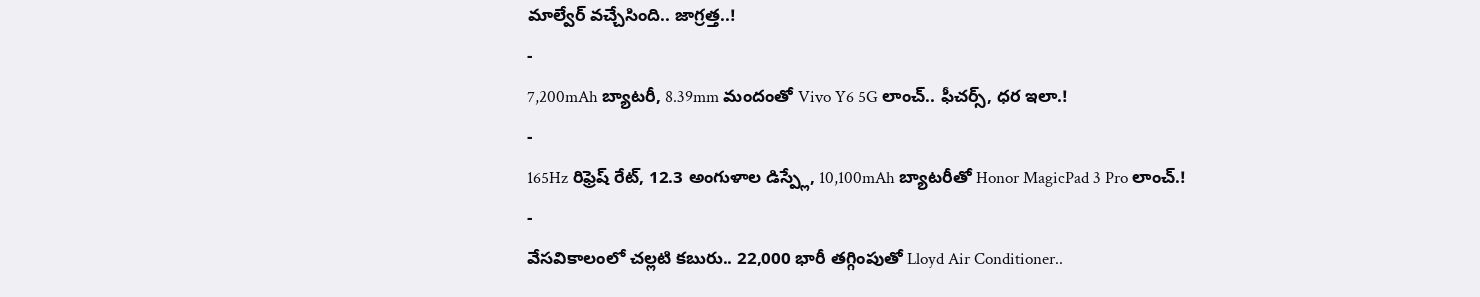మాల్వేర్ వచ్చేసింది.. జాగ్రత్త..!
-
7,200mAh బ్యాటరీ, 8.39mm మందంతో Vivo Y6 5G లాంచ్.. ఫీచర్స్, ధర ఇలా.!
-
165Hz రిఫ్రెష్ రేట్, 12.3 అంగుళాల డిస్ప్లే, 10,100mAh బ్యాటరీతో Honor MagicPad 3 Pro లాంచ్.!
-
వేసవికాలంలో చల్లటి కబురు.. 22,000 భారీ తగ్గింపుతో Lloyd Air Conditioner..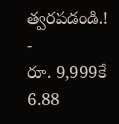త్వరపడండి.!
-
రూ. 9,999కే 6.88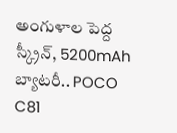అంగుళాల పెద్ద స్క్రీన్, 5200mAh బ్యాటరీ.. POCO C81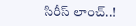సిరీస్ లాంచ్..!